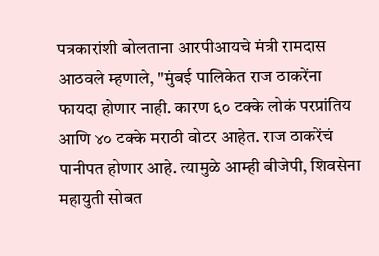पत्रकारांशी बोलताना आरपीआयचे मंत्री रामदास आठवले म्हणाले, "मुंबई पालिकेत राज ठाकरेंना फायदा होणार नाही. कारण ६० टक्के लोकं परप्रांतिय आणि ४० टक्के मराठी वोटर आहेत. राज ठाकरेंचं पानीपत होणार आहे. त्यामुळे आम्ही बीजेपी, शिवसेना महायुती सोबत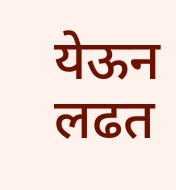येऊन लढत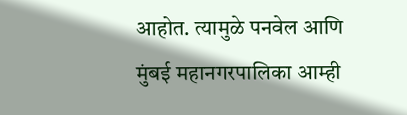आहोत. त्यामुळे पनवेल आणि मुंबई महानगरपालिका आम्ही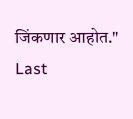जिंकणार आहोत."
Last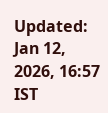Updated: Jan 12, 2026, 16:57 IST